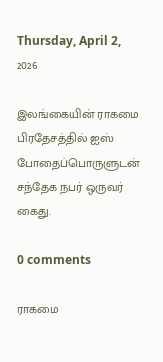Thursday, April 2, 2026

இலங்கையின் ராகமை பிரதேசத்தில் ஐஸ் போதைப்பொருளுடன் சந்தேக நபர் ஒருவர் கைது.

0 comments

ராகமை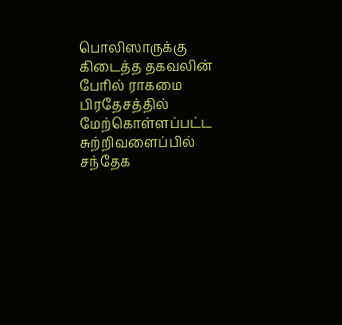பொலிஸாருக்கு கிடைத்த தகவலின் பேரில் ராகமை பிரதேசத்தில் மேற்கொள்ளப்பட்ட சுற்றிவளைப்பில் சந்தேக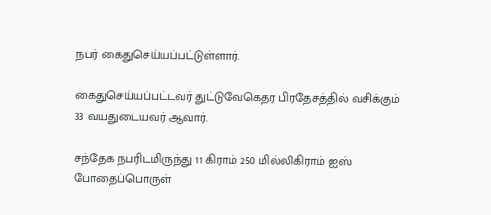நபர் கைதுசெய்யப்பட்டுள்ளார்.

கைதுசெய்யப்பட்டவர் துட்டுவேகெதர பிரதேசத்தில் வசிக்கும் 33 வயதுடையவர் ஆவார்.

சந்தேக நபரிடமிருந்து 11 கிராம் 250 மில்லிகிராம் ஐஸ் போதைப்பொருள்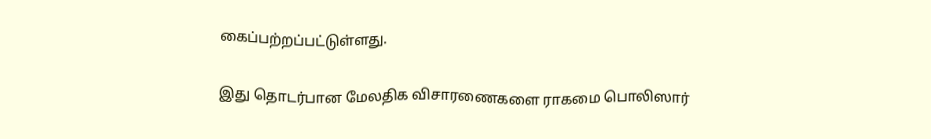கைப்பற்றப்பட்டுள்ளது.

இது தொடர்பான மேலதிக விசாரணைகளை ராகமை பொலிஸார்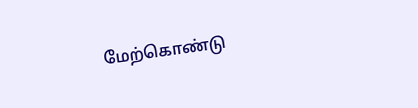மேற்கொண்டு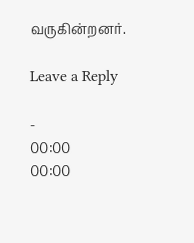வருகின்றனர்.

Leave a Reply

-
00:00
00:00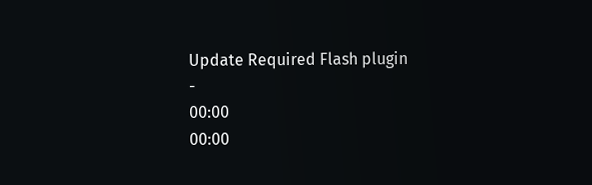Update Required Flash plugin
-
00:00
00:00